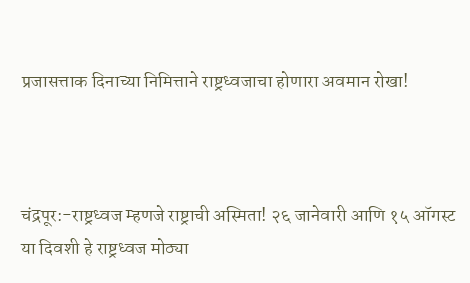प्रजासत्ताक दिनाच्या निमित्ताने राष्ट्रध्वजाचा होणारा अवमान रोखा!



चंद्रपूर:-राष्ट्रध्वज म्हणजे राष्ट्राची अस्मिता! २६ जानेवारी आणि १५ ऑगस्ट या दिवशी हे राष्ट्रध्वज मोठ्या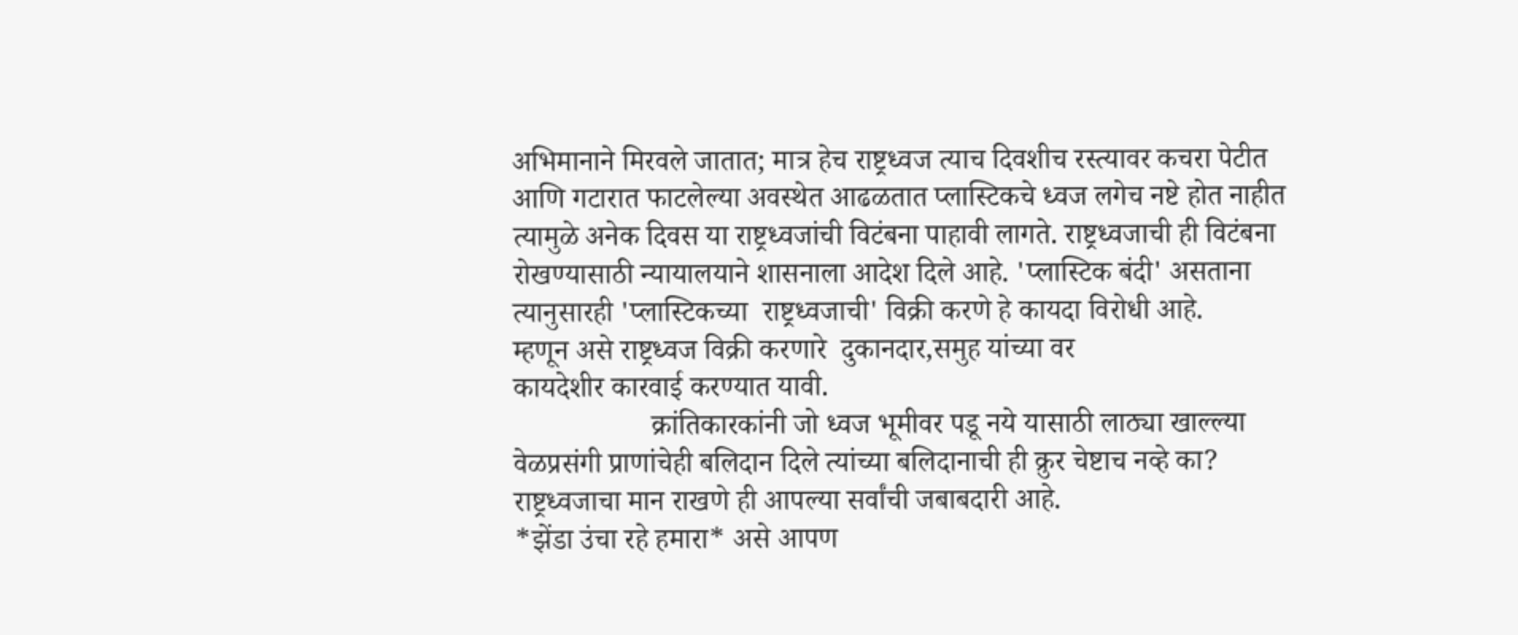अभिमानाने मिरवले जातात; मात्र हेच राष्ट्रध्वज त्याच दिवशीच रस्त्यावर कचरा पेटीत आणि गटारात फाटलेल्या अवस्थेत आढळतात प्लास्टिकचे ध्वज लगेच नष्टे होत नाहीत त्यामुळे अनेक दिवस या राष्ट्रध्वजांची विटंबना पाहावी लागते. राष्ट्रध्वजाची ही विटंबना रोखण्यासाठी न्यायालयाने शासनाला आदेश दिले आहे. 'प्लास्टिक बंदी' असताना
त्यानुसारही 'प्लास्टिकच्या  राष्ट्रध्वजाची' विक्री करणे हे कायदा विरोधी आहे.
म्हणून असे राष्ट्रध्वज विक्री करणारे  दुकानदार,समुह यांच्या वर
कायदेशीर कारवाई करण्यात यावी.
                   क्रांतिकारकांनी जो ध्वज भूमीवर पडू नये यासाठी लाठ्या खाल्ल्या वेळप्रसंगी प्राणांचेही बलिदान दिले त्यांच्या बलिदानाची ही क्रुर चेष्टाच नव्हे का? राष्ट्रध्वजाचा मान राखणे ही आपल्या सर्वांची जबाबदारी आहे.
*झेंडा उंचा रहे हमारा* असे आपण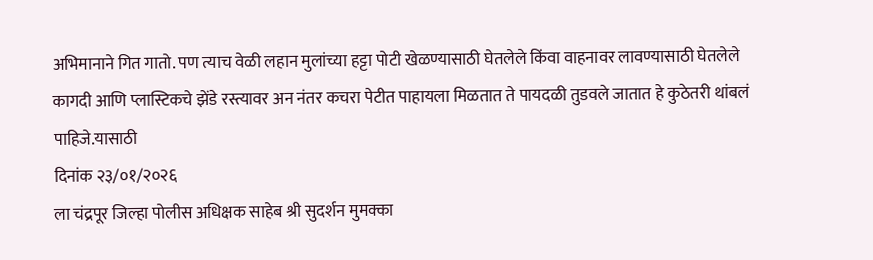अभिमानाने गित गातो. पण त्याच वेळी लहान मुलांच्या हट्टा पोटी खेळण्यासाठी घेतलेले किंवा वाहनावर लावण्यासाठी घेतलेले कागदी आणि प्लास्टिकचे झेंडे रस्त्यावर अन नंतर कचरा पेटीत पाहायला मिळतात ते पायदळी तुडवले जातात हे कुठेतरी थांबलं पाहिजे.यासाठी
दिनांक २३/०१/२०२६
ला चंद्रपूर जिल्हा पोलीस अधिक्षक साहेब श्री सुदर्शन मुमक्का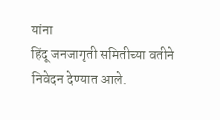यांना
हिंदू जनजागृती समितीच्या वतीने निवेदन देण्यात आले.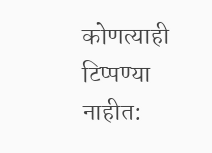कोणत्याही टिप्पण्‍या नाहीत: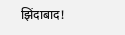झिंदाबाद!